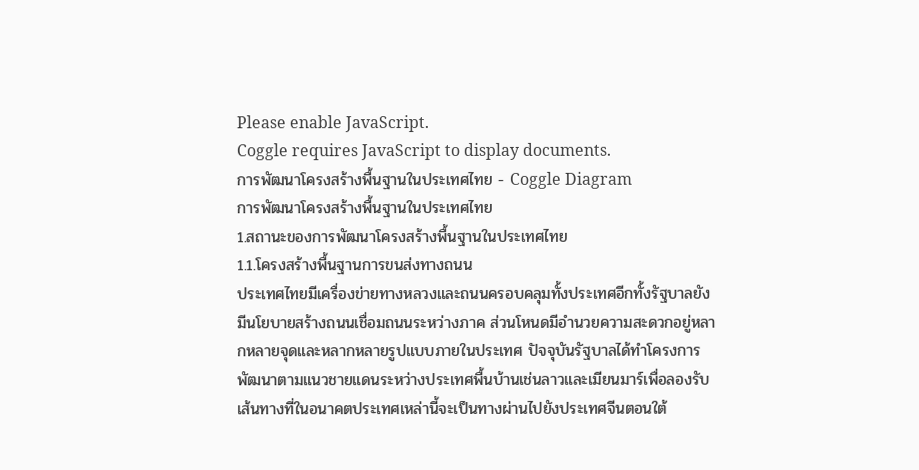Please enable JavaScript.
Coggle requires JavaScript to display documents.
การพัฒนาโครงสร้างพื้นฐานในประเทศไทย - Coggle Diagram
การพัฒนาโครงสร้างพื้นฐานในประเทศไทย
1.สถานะของการพัฒนาโครงสร้างพื้นฐานในประเทศไทย
1.1.โครงสร้างพื้นฐานการขนส่งทางถนน
ประเทศไทยมีเครื่องข่ายทางหลวงและถนนครอบคลุมทั้งประเทศอีกทั้งรัฐบาลยังมีนโยบายสร้างถนนเชื่อมถนนระหว่างภาค ส่วนโหนดมีอำนวยความสะดวกอยู่หลากหลายจุดและหลากหลายรูปแบบภายในประเทศ ปัจจุบันรัฐบาลได้ทำโครงการพัฒนาตามแนวชายแดนระหว่างประเทศพื้นบ้านเช่นลาวและเมียนมาร์เพื่อลองรับเส้นทางที่ในอนาคตประเทศเหล่านี้จะเป็นทางผ่านไปยังประเทศจีนตอนใต้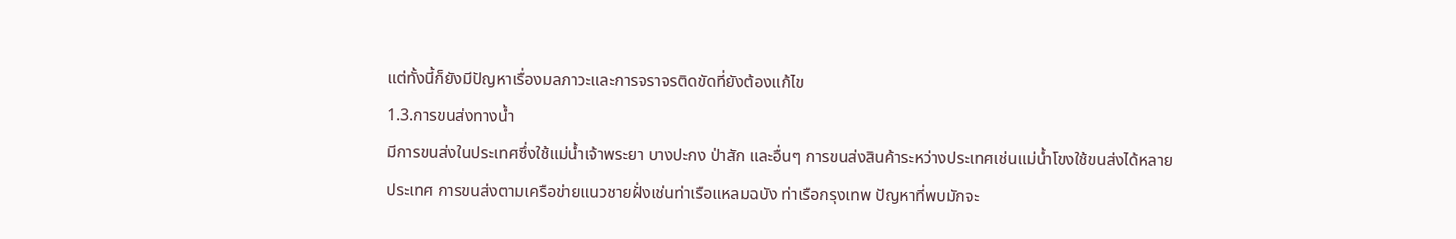แต่ทั้งนี้ก็ยังมีปัญหาเรื่องมลภาวะและการจราจรติดขัดที่ยังต้องแก้ไข
1.3.การขนส่งทางน้ำ
มีการขนส่งในประเทศซึ่งใช้แม่น้ำเจ้าพระยา บางปะกง ป่าสัก และอื่นๆ การขนส่งสินค้าระหว่างประเทศเช่นแม่น้ำโขงใช้ขนส่งได้หลายประเทศ การขนส่งตามเครือข่ายแนวชายฝั่งเช่นท่าเรือแหลมฉบัง ท่าเรือกรุงเทพ ปัญหาที่พบมักจะ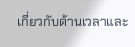เกี่ยวกับด้านเวลาและ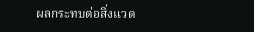ผลกระทบต่อสิ่งแวด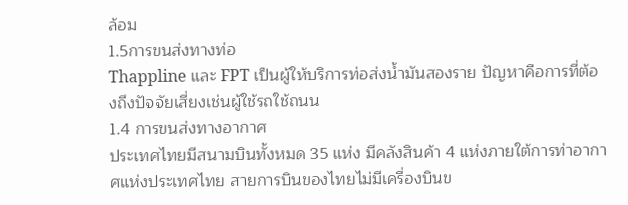ล้อม
1.5การขนส่งทางท่อ
Thappline และ FPT เป็นผู้ให้บริการท่อส่งน้ำมันสองราย ปัญหาคือการที่ต้องถึงปัจจัยเสี่ยงเช่นผู้ใช้รถใช้ถนน
1.4 การขนส่งทางอากาศ
ประเทศไทยมีสนามบินทั้งหมด 35 แห่ง มีคลังสินค้า 4 แห่งภายใต้การท่าอากาศแห่งประเทศไทย สายการบินของไทยไม่มีเครื่องบินข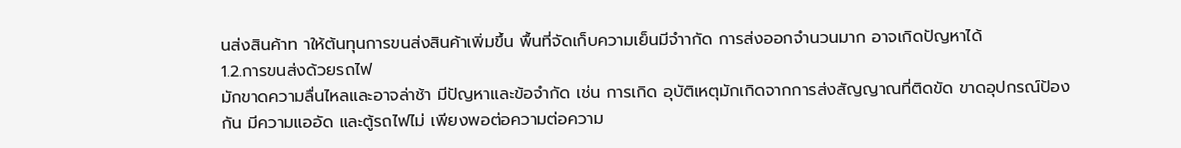นส่งสินค้าท าให้ต้นทุนการขนส่งสินค้าเพิ่มขึ้น พื้นที่จัดเก็บความเย็นมีจำากัด การส่งออกจำนวนมาก อาจเกิดปัญหาได้
1.2.การขนส่งด้วยรถไฟ
มักขาดความลื่นไหลและอาจล่าช้า มีปัญหาและข้อจำกัด เช่น การเกิด อุบัติเหตุมักเกิดจากการส่งสัญญาณที่ติดขัด ขาดอุปกรณ์ป้องกัน มีความแออัด และตู้รถไฟไม่ เพียงพอต่อความต่อความ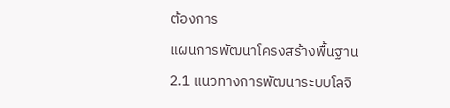ต้องการ
แผนการพัฒนาโครงสร้างพื้นฐาน
2.1 แนวทางการพัฒนาระบบโลจิ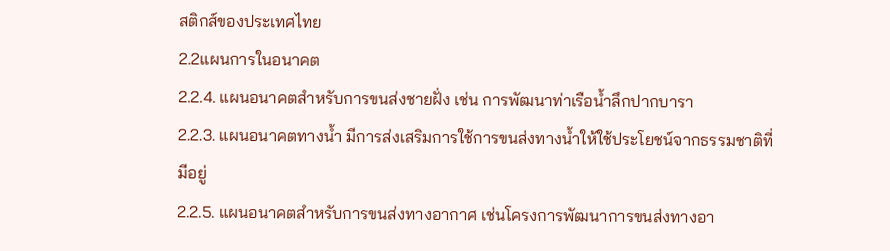สติกส์ของประเทศไทย
2.2แผนการในอนาคต
2.2.4. แผนอนาคตสำหรับการขนส่งชายฝั่ง เช่น การพัฒนาท่าเรือน้ำลึกปากบารา
2.2.3. แผนอนาคตทางน้ำ มีการส่งเสริมการใช้การขนส่งทางน้ำให้ใช้ประโยชน์จากธรรมชาติที่มีอยู่
2.2.5. แผนอนาคตสำหรับการขนส่งทางอากาศ เช่นโครงการพัฒนาการขนส่งทางอา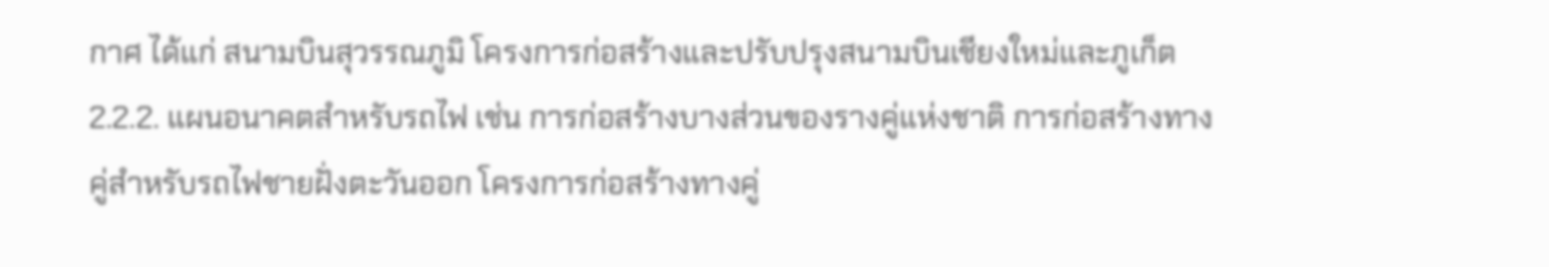กาศ ได้แก่ สนามบินสุวรรณภูมิ โครงการก่อสร้างและปรับปรุงสนามบินเชียงใหม่และภูเก็ต
2.2.2. แผนอนาคตสำหรับรถไฟ เช่น การก่อสร้างบางส่วนของรางคู่แห่งชาติ การก่อสร้างทางคู่สำหรับรถไฟชายฝั่งตะวันออก โครงการก่อสร้างทางคู่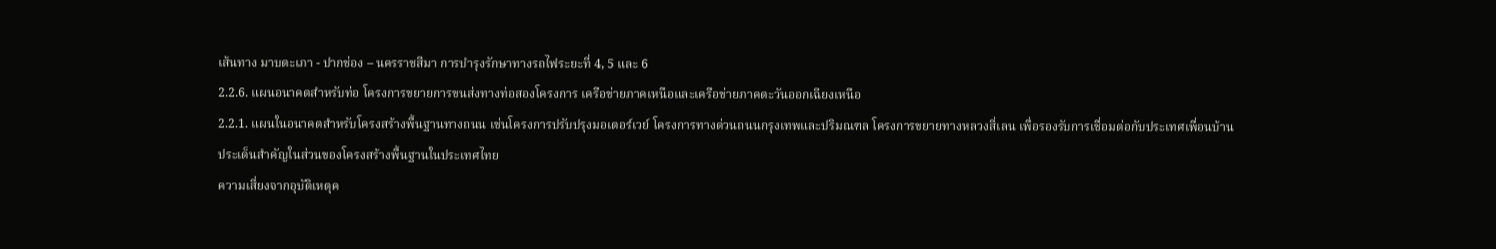เส้นทาง มาบตะเภา - ปากช่อง – นครราชสีมา การบำรุงรักษาทางรถไฟระยะที่ 4, 5 และ 6
2.2.6. แผนอนาคตสำหรับท่อ โครงการขยายการขนส่งทางท่อสองโครงการ เครือข่ายภาคเหนือและเครือข่ายภาคตะวันออกเฉียงเหนือ
2.2.1. แผนในอนาคตสำหรับโครงสร้างพื้นฐานทางถนน เช่นโครงการปรับปรุงมอเตอร์เวย์ โครงการทางด่วนถนนกรุงเทพและปริมณฑล โครงการขยายทางหลวงสี่เลน เพื่อรองรับการเชื่อมต่อกับประเทศเพื่อนบ้าน
ประเด็นสำคัญในส่วนของโครงสร้างพื้นฐานในประเทศไทย
ความเสี่ยงจากอุบัติเหตุค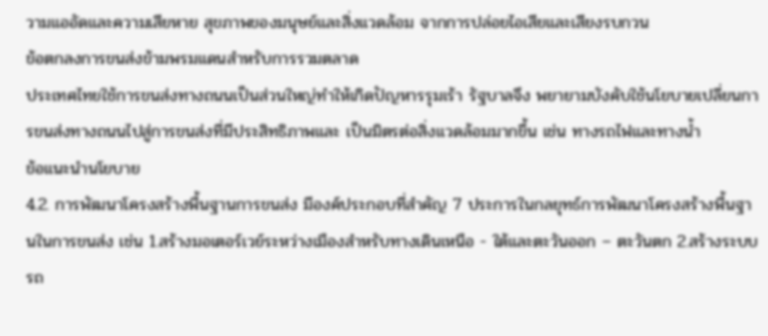วามแออัดและความเสียหาย สุขภาพของมนุษย์และสิ่งแวดล้อม จากการปล่อยไอเสียและเสียงรบกวน
ข้อตกลงการขนส่งข้ามพรมแดนสำหรับการรวมตลาด
ประเทศไทยใช้การขนส่งทางถนนเป็นส่วนใหญ่ทำให้เกิดปัญหารรุมเร้า รัฐบาลจึง พยายามบังคับใช้นโยบายเปลี่ยนการขนส่งทางถนนไปสู่การขนส่งที่มีประสิทธิภาพและ เป็นมิตรต่อสิ่งแวดล้อมมากขึ้น เช่น ทางรถไฟและทางน้ำ
ข้อแนะนำนโยบาย
4.2. การพัฒนาโครงสร้างพื้นฐานการขนส่ง มีองค์ประกอบที่สำคัญ 7 ประการในกลยุทธ์การพัฒนาโครงสร้างพื้นฐานในการขนส่ง เช่น 1.สร้างมอเตอร์เวย์ระหว่างเมืองสำหรับทางเดินเหนือ - ใต้และตะวันออก – ตะวันตก 2.สร้างระบบรถ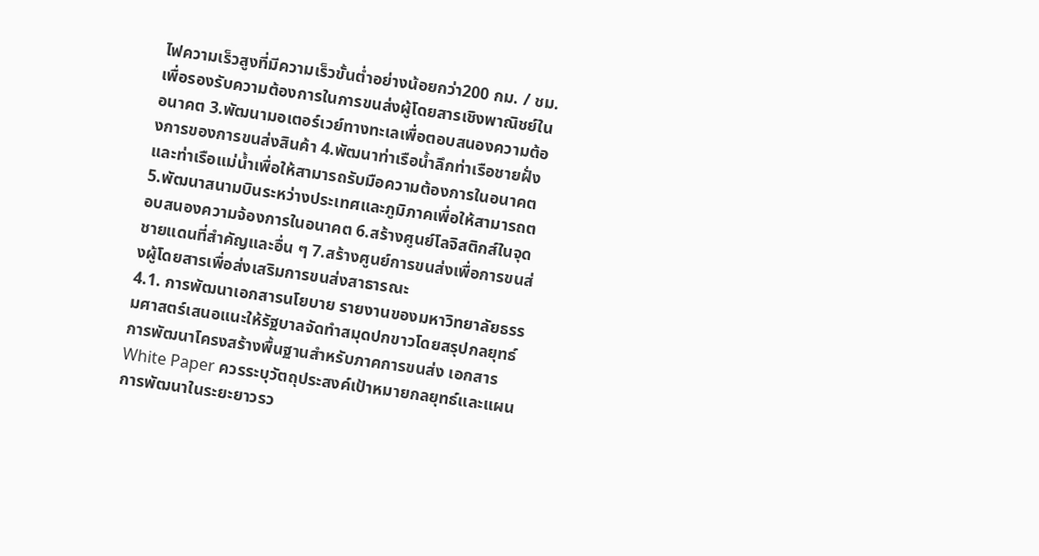ไฟความเร็วสูงที่มีความเร็วขั้นต่ำอย่างน้อยกว่า200 กม. / ชม. เพื่อรองรับความต้องการในการขนส่งผู้โดยสารเชิงพาณิชย์ในอนาคต 3.พัฒนามอเตอร์เวย์ทางทะเลเพื่อตอบสนองความต้องการของการขนส่งสินค้า 4.พัฒนาท่าเรือน้ำลึกท่าเรือชายฝั่งและท่าเรือแม่น้ำเพื่อให้สามารถรับมือความต้องการในอนาคต 5.พัฒนาสนามบินระหว่างประเทศและภูมิภาคเพื่อให้สามารถตอบสนองความจ้องการในอนาคต 6.สร้างศูนย์โลจิสติกส์ในจุดชายแดนที่สำคัญและอื่น ๆ 7.สร้างศูนย์การขนส่งเพื่อการขนส่งผู้โดยสารเพื่อส่งเสริมการขนส่งสาธารณะ
4.1. การพัฒนาเอกสารนโยบาย รายงานของมหาวิทยาลัยธรรมศาสตร์เสนอแนะให้รัฐบาลจัดทำสมุดปกขาวโดยสรุปกลยุทธ์การพัฒนาโครงสร้างพื้นฐานสำหรับภาคการขนส่ง เอกสาร White Paper ควรระบุวัตถุประสงค์เป้าหมายกลยุทธ์และแผนการพัฒนาในระยะยาวรว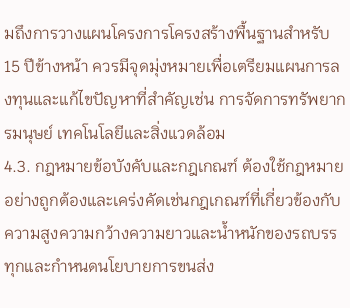มถึงการวางแผนโครงการโครงสร้างพื้นฐานสำหรับ 15 ปีข้างหน้า ควรมีจุดมุ่งหมายเพื่อเตรียมแผนการลงทุนและแก้ไขปัญหาที่สำคัญเช่น การจัดการทรัพยากรมนุษย์ เทคโนโลยีและสิ่งแวดล้อม
4.3. กฎหมายข้อบังคับและกฎเกณฑ์ ต้องใช้กฎหมายอย่างถูกต้องและเคร่งคัดเช่นกฎเกณฑ์ที่เกี่ยวข้องกับความสูงความกว้างความยาวและน้ำหนักของรถบรรทุกและกำหนดนโยบายการขนส่ง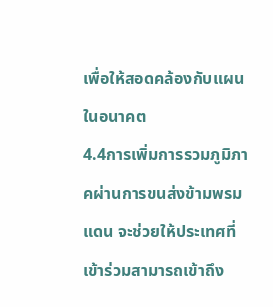เพื่อให้สอดคล้องกับแผนในอนาคต
4.4การเพิ่มการรวมภูมิภาคผ่านการขนส่งข้ามพรมแดน จะช่วยให้ประเทศที่เข้าร่วมสามารถเข้าถึง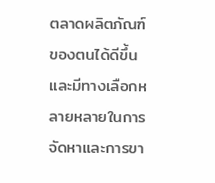ตลาดผลิตภัณฑ์ของตนได้ดีขึ้นและมีทางเลือกหลายหลายในการจัดหาและการขา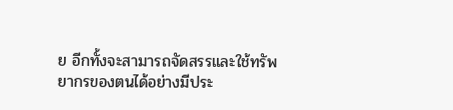ย อีกทั้งจะสามารถจัดสรรและใช้ทรัพยากรของตนได้อย่างมีประ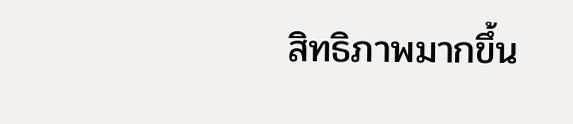สิทธิภาพมากขึ้น